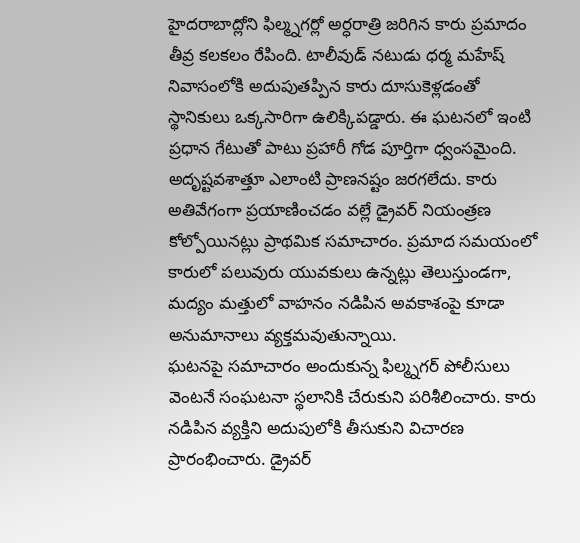హైదరాబాద్లోని ఫిల్మ్నగర్లో అర్ధరాత్రి జరిగిన కారు ప్రమాదం తీవ్ర కలకలం రేపింది. టాలీవుడ్ నటుడు ధర్మ మహేష్ నివాసంలోకి అదుపుతప్పిన కారు దూసుకెళ్లడంతో స్థానికులు ఒక్కసారిగా ఉలిక్కిపడ్డారు. ఈ ఘటనలో ఇంటి ప్రధాన గేటుతో పాటు ప్రహారీ గోడ పూర్తిగా ధ్వంసమైంది.
అదృష్టవశాత్తూ ఎలాంటి ప్రాణనష్టం జరగలేదు. కారు అతివేగంగా ప్రయాణించడం వల్లే డ్రైవర్ నియంత్రణ కోల్పోయినట్లు ప్రాథమిక సమాచారం. ప్రమాద సమయంలో కారులో పలువురు యువకులు ఉన్నట్లు తెలుస్తుండగా, మద్యం మత్తులో వాహనం నడిపిన అవకాశంపై కూడా అనుమానాలు వ్యక్తమవుతున్నాయి.
ఘటనపై సమాచారం అందుకున్న ఫిల్మ్నగర్ పోలీసులు వెంటనే సంఘటనా స్థలానికి చేరుకుని పరిశీలించారు. కారు నడిపిన వ్యక్తిని అదుపులోకి తీసుకుని విచారణ ప్రారంభించారు. డ్రైవర్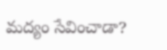మద్యం సేవించాడా?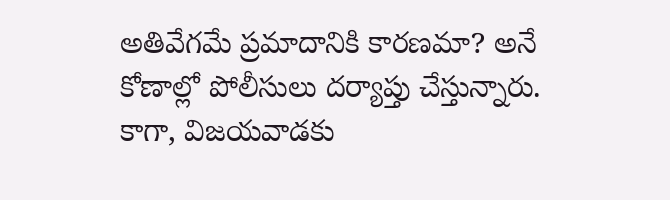అతివేగమే ప్రమాదానికి కారణమా? అనే కోణాల్లో పోలీసులు దర్యాప్తు చేస్తున్నారు.
కాగా, విజయవాడకు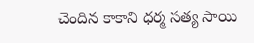చెందిన కాకాని ధర్మ సత్య సాయి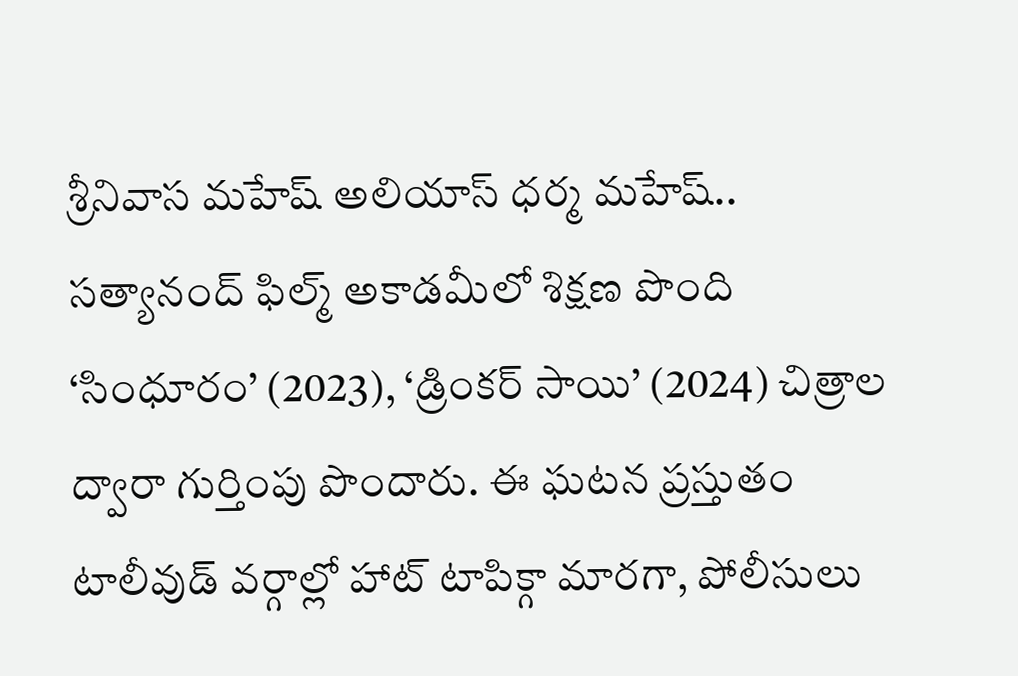శ్రీనివాస మహేష్ అలియాస్ ధర్మ మహేష్.. సత్యానంద్ ఫిల్మ్ అకాడమీలో శిక్షణ పొంది ‘సింధూరం’ (2023), ‘డ్రింకర్ సాయి’ (2024) చిత్రాల ద్వారా గుర్తింపు పొందారు. ఈ ఘటన ప్రస్తుతం టాలీవుడ్ వర్గాల్లో హాట్ టాపిక్గా మారగా, పోలీసులు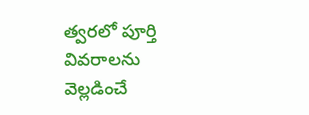త్వరలో పూర్తి వివరాలను వెల్లడించే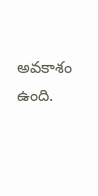అవకాశం ఉంది.